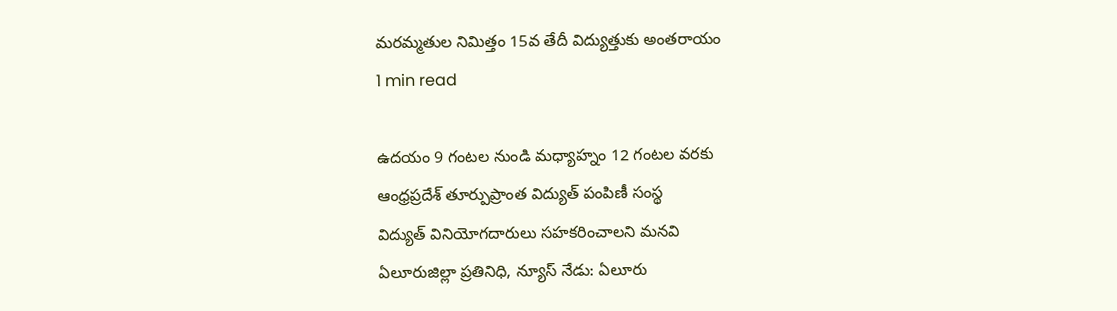మరమ్మతుల నిమిత్తం 15వ తేదీ విద్యుత్తుకు అంతరాయం
1 min read

ఉదయం 9 గంటల నుండి మధ్యాహ్నం 12 గంటల వరకు
ఆంధ్రప్రదేశ్ తూర్పుప్రాంత విద్యుత్ పంపిణీ సంస్థ
విద్యుత్ వినియోగదారులు సహకరించాలని మనవి
ఏలూరుజిల్లా ప్రతినిధి, న్యూస్ నేడు: ఏలూరు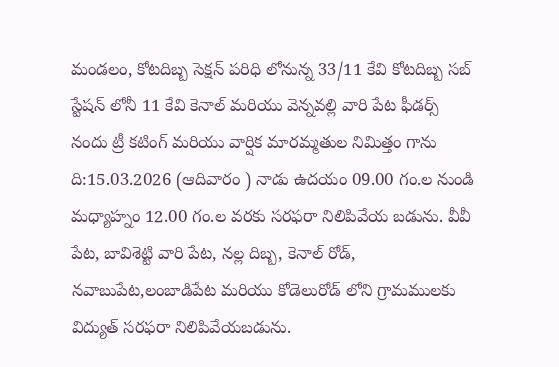మండలం, కోటదిబ్బ సెక్షన్ పరిధి లోనున్న 33/11 కేవి కోటదిబ్బ సబ్ స్టేషన్ లోనీ 11 కేవి కెనాల్ మరియు వెన్నవల్లి వారి పేట ఫీడర్స్ నందు ట్రీ కటింగ్ మరియు వార్షిక మారమ్మతుల నిమిత్తం గాను ది:15.03.2026 (ఆదివారం ) నాడు ఉదయం 09.00 గం.ల నుండి మధ్యాహ్నం 12.00 గం.ల వరకు సరఫరా నిలిపివేయ బడును. వీవీ పేట, బావిశెట్టి వారి పేట, నల్ల దిబ్బ, కెనాల్ రోడ్, నవాబుపేట,లంబాడిపేట మరియు కోడెలురోడ్ లోని గ్రామములకు విద్యుత్ సరఫరా నిలిపివేయబడును.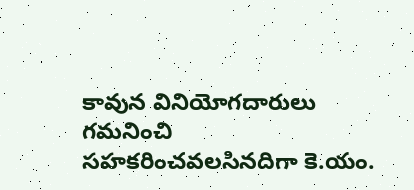కావున వినియోగదారులు గమనించి సహకరించవలసినదిగా కె.యం.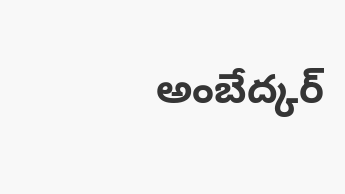అంబేద్కర్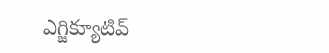ఎగ్జిక్యూటివ్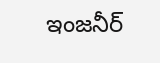ఇంజనీర్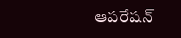ఆపరేషన్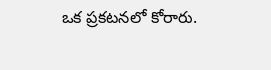ఒక ప్రకటనలో కోరారు.